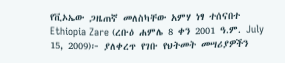የቪኦኤው ጋዜጠኛ መለስካቸው አምሃ ነፃ ተሰናበተ
Ethiopia Zare (ረቡዕ ሐምሌ 8 ቀን 2001 ዓ.ም. July 15, 2009)፦ ያለቀረጥ የገቡ የህትመት መሣሪያዎችን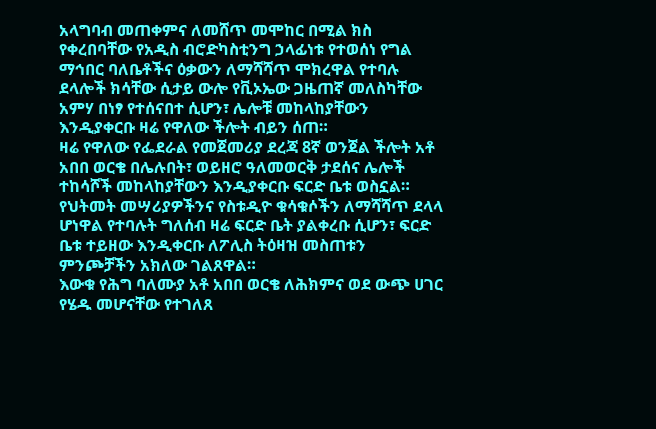አላግባብ መጠቀምና ለመሸጥ መሞከር በሚል ክስ የቀረበባቸው የአዲስ ብሮድካስቲንግ ኃላፊነቱ የተወሰነ የግል ማኅበር ባለቤቶችና ዕቃውን ለማሻሻጥ ሞክረዋል የተባሉ ደላሎች ክሳቸው ሲታይ ውሎ የቪኦኤው ጋዜጠኛ መለስካቸው አምሃ በነፃ የተሰናበተ ሲሆን፣ ሌሎቹ መከላከያቸውን እንዲያቀርቡ ዛሬ የዋለው ችሎት ብይን ሰጠ።
ዛሬ የዋለው የፌደራል የመጀመሪያ ደረጃ 8ኛ ወንጀል ችሎት አቶ አበበ ወርቄ በሌሉበት፣ ወይዘሮ ዓለመወርቅ ታደሰና ሌሎች ተከሳሾች መከላከያቸውን እንዲያቀርቡ ፍርድ ቤቱ ወስኗል።
የህትመት መሣሪያዎችንና የስቱዲዮ ቁሳቁሶችን ለማሻሻጥ ደላላ ሆነዋል የተባሉት ግለሰብ ዛሬ ፍርድ ቤት ያልቀረቡ ሲሆን፣ ፍርድ ቤቱ ተይዘው እንዲቀርቡ ለፖሊስ ትዕዛዝ መስጠቱን ምንጮቻችን አክለው ገልጸዋል።
እውቁ የሕግ ባለሙያ አቶ አበበ ወርቄ ለሕክምና ወደ ውጭ ሀገር የሄዱ መሆናቸው የተገለጸ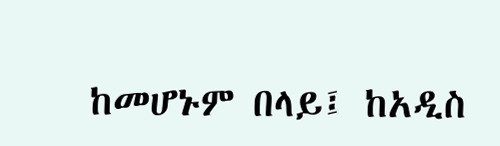ከመሆኑም በላይ፤ ከአዲስ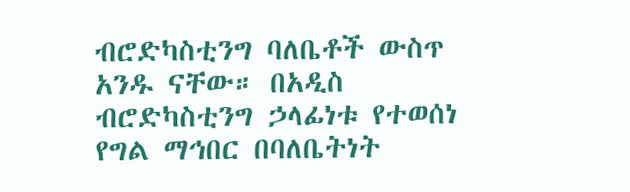ብሮድካስቲንግ ባለቤቶች ውስጥ አንዱ ናቸው። በአዲስ ብሮድካስቲንግ ኃላፊነቱ የተወሰነ የግል ማኅበር በባለቤትነት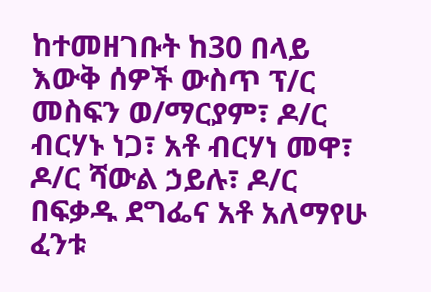ከተመዘገቡት ከ30 በላይ እውቅ ሰዎች ውስጥ ፕ/ር መስፍን ወ/ማርያም፣ ዶ/ር ብርሃኑ ነጋ፣ አቶ ብርሃነ መዋ፣ ዶ/ር ሻውል ኃይሉ፣ ዶ/ር በፍቃዱ ደግፌና አቶ አለማየሁ ፈንቱ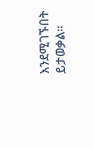እንደሚገኙበት ይታወቃል።